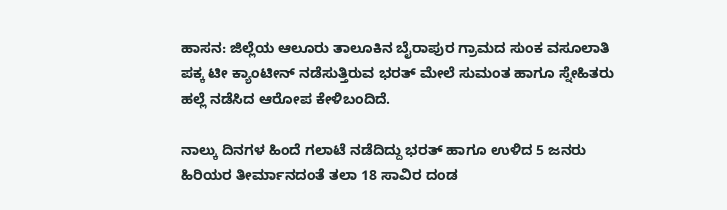ಹಾಸನ: ಜಿಲ್ಲೆಯ ಆಲೂರು ತಾಲೂಕಿನ ಬೈರಾಪುರ ಗ್ರಾಮದ ಸುಂಕ ವಸೂಲಾತಿ ಪಕ್ಕ ಟೀ ಕ್ಯಾಂಟೀನ್ ನಡೆಸುತ್ತಿರುವ ಭರತ್ ಮೇಲೆ ಸುಮಂತ ಹಾಗೂ ಸ್ನೇಹಿತರು ಹಲ್ಲೆ ನಡೆಸಿದ ಆರೋಪ ಕೇಳಿಬಂದಿದೆ.

ನಾಲ್ಕು ದಿನಗಳ ಹಿಂದೆ ಗಲಾಟೆ ನಡೆದಿದ್ದು ಭರತ್ ಹಾಗೂ ಉಳಿದ 5 ಜನರು ಹಿರಿಯರ ತೀರ್ಮಾನದಂತೆ ತಲಾ 18 ಸಾವಿರ ದಂಡ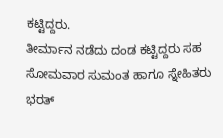ಕಟ್ಟಿದ್ದರು.
ತೀರ್ಮಾನ ನಡೆದು ದಂಡ ಕಟ್ಟಿದ್ದರು ಸಹ ಸೋಮವಾರ ಸುಮಂತ ಹಾಗೂ ಸ್ನೇಹಿತರು ಭರತ್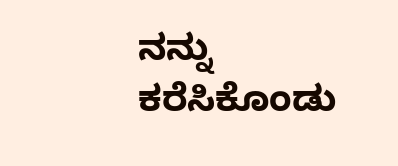ನನ್ನು ಕರೆಸಿಕೊಂಡು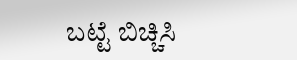ಬಟ್ಟೆ ಬಿಚ್ಚಿಸಿ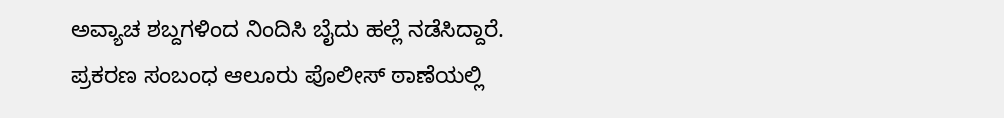ಅವ್ಯಾಚ ಶಬ್ದಗಳಿಂದ ನಿಂದಿಸಿ ಬೈದು ಹಲ್ಲೆ ನಡೆಸಿದ್ದಾರೆ.
ಪ್ರಕರಣ ಸಂಬಂಧ ಆಲೂರು ಪೊಲೀಸ್ ಠಾಣೆಯಲ್ಲಿ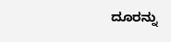ದೂರನ್ನು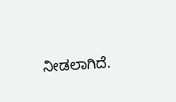ನೀಡಲಾಗಿದೆ.